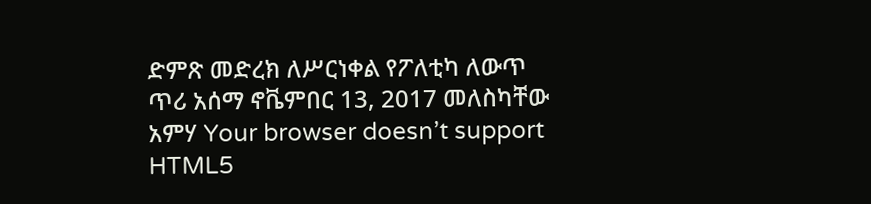ድምጽ መድረክ ለሥርነቀል የፖለቲካ ለውጥ ጥሪ አሰማ ኖቬምበር 13, 2017 መለስካቸው አምሃ Your browser doesn’t support HTML5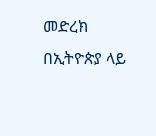መድረክ በኢትዮጵያ ላይ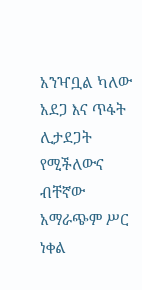አንዣቧል ካለው አደጋ እና ጥፋት ሊታደጋት የሚችለውና ብቸኛው አማራጭም ሥር ነቀል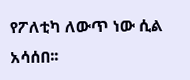የፖለቲካ ለውጥ ነው ሲል አሳሰበ፡፡